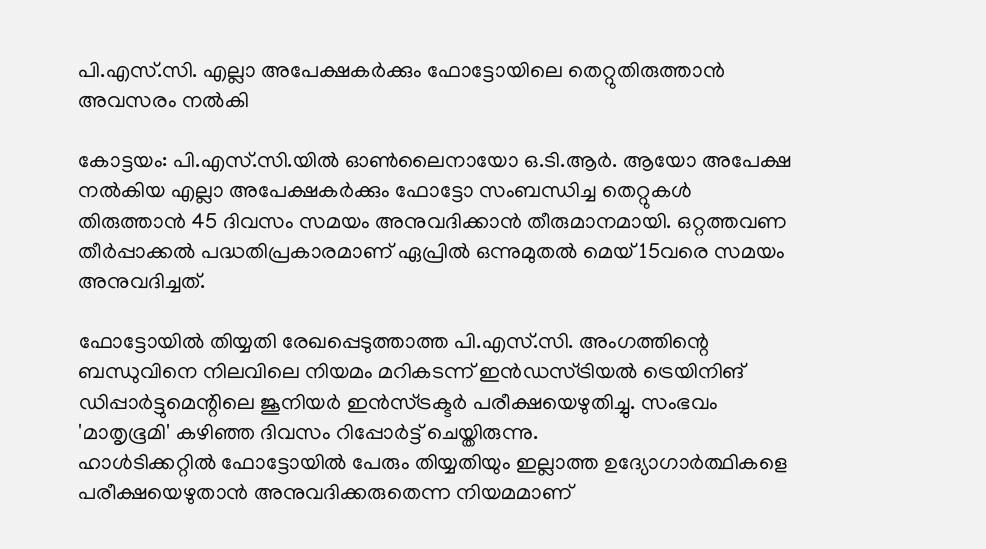പി.എസ്.സി. എല്ലാ അപേക്ഷകര്‍ക്കും ഫോട്ടോയിലെ തെറ്റുതിരുത്താന്‍ അവസരം നല്‍കി

കോട്ടയം: പി.എസ്.സി.യില്‍ ഓണ്‍ലൈനായോ ഒ.ടി.ആര്‍. ആയോ അപേക്ഷ നല്‍കിയ എല്ലാ അപേക്ഷകര്‍ക്കും ഫോട്ടോ സംബന്ധിച്ച തെറ്റുകള്‍ തിരുത്താന്‍ 45 ദിവസം സമയം അനുവദിക്കാന്‍ തീരുമാനമായി. ഒറ്റത്തവണ തീര്‍പ്പാക്കല്‍ പദ്ധതിപ്രകാരമാണ് ഏപ്രില്‍ ഒന്നുമുതല്‍ മെയ് 15വരെ സമയം അനുവദിച്ചത്.

ഫോട്ടോയില്‍ തിയ്യതി രേഖപ്പെടുത്താത്ത പി.എസ്.സി. അംഗത്തിന്റെ ബന്ധുവിനെ നിലവിലെ നിയമം മറികടന്ന് ഇന്‍ഡസ്ട്രിയല്‍ ട്രെയിനിങ് ഡിപ്പാര്‍ട്ടുമെന്റിലെ ജൂനിയര്‍ ഇന്‍സ്ട്രക്ടര്‍ പരീക്ഷയെഴുതിച്ചു. സംഭവം 'മാതൃഭൂമി' കഴിഞ്ഞ ദിവസം റിപ്പോര്‍ട്ട് ചെയ്തിരുന്നു.
ഹാള്‍ടിക്കറ്റില്‍ ഫോട്ടോയില്‍ പേരും തിയ്യതിയും ഇല്ലാത്ത ഉദ്യോഗാര്‍ത്ഥികളെ പരീക്ഷയെഴുതാന്‍ അനുവദിക്കരുതെന്ന നിയമമാണ്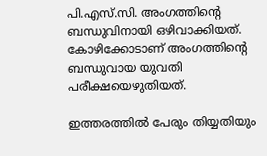പി.എസ്.സി. അംഗത്തിന്റെ ബന്ധുവിനായി ഒഴിവാക്കിയത്. കോഴിക്കോടാണ് അംഗത്തിന്റെ ബന്ധുവായ യുവതി പരീക്ഷയെഴുതിയത്.

ഇത്തരത്തില്‍ പേരും തിയ്യതിയും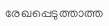രേഖപ്പെടുത്താത്ത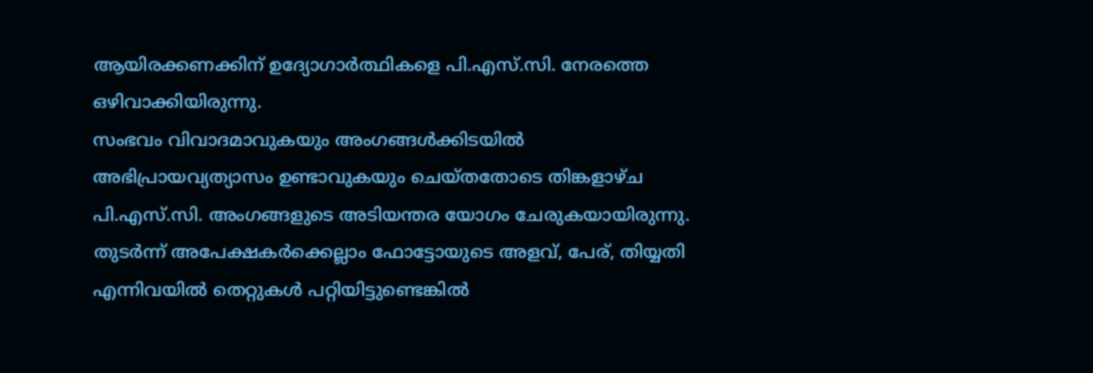ആയിരക്കണക്കിന് ഉദ്യോഗാര്‍ത്ഥികളെ പി.എസ്.സി. നേരത്തെ ഒഴിവാക്കിയിരുന്നു.
സംഭവം വിവാദമാവുകയും അംഗങ്ങള്‍ക്കിടയില്‍ അഭിപ്രായവ്യത്യാസം ഉണ്ടാവുകയും ചെയ്തതോടെ തിങ്കളാഴ്ച പി.എസ്.സി. അംഗങ്ങളുടെ അടിയന്തര യോഗം ചേരുകയായിരുന്നു. തുടര്‍ന്ന് അപേക്ഷകര്‍ക്കെല്ലാം ഫോട്ടോയുടെ അളവ്, പേര്, തിയ്യതി എന്നിവയില്‍ തെറ്റുകള്‍ പറ്റിയിട്ടുണ്ടെങ്കില്‍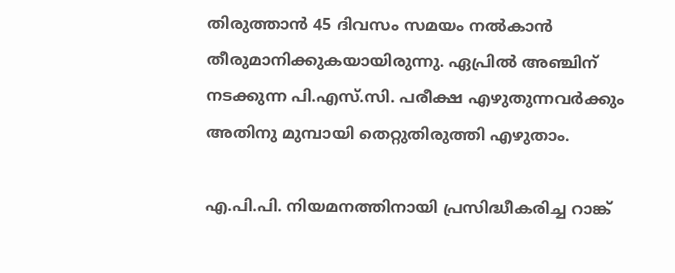തിരുത്താന്‍ 45 ദിവസം സമയം നല്‍കാന്‍ തീരുമാനിക്കുകയായിരുന്നു. ഏപ്രില്‍ അഞ്ചിന് നടക്കുന്ന പി.എസ്.സി. പരീക്ഷ എഴുതുന്നവര്‍ക്കും അതിനു മുമ്പായി തെറ്റുതിരുത്തി എഴുതാം.

എ.പി.പി. നിയമനത്തിനായി പ്രസിദ്ധീകരിച്ച റാങ്ക്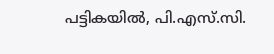പട്ടികയില്‍, പി.എസ്.സി.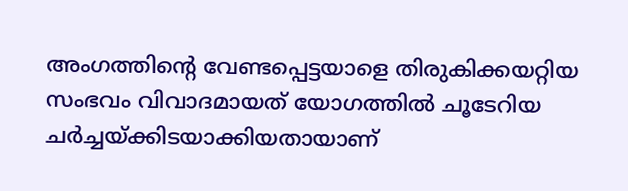അംഗത്തിന്റെ വേണ്ടപ്പെട്ടയാളെ തിരുകിക്കയറ്റിയ സംഭവം വിവാദമായത് യോഗത്തില്‍ ചൂടേറിയ ചര്‍ച്ചയ്ക്കിടയാക്കിയതായാണ്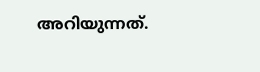അറിയുന്നത്.